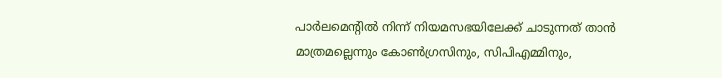പാർലമെൻ്റിൽ നിന്ന് നിയമസഭയിലേക്ക് ചാടുന്നത് താൻ മാത്രമല്ലെന്നും കോൺഗ്രസിനും, സിപിഎമ്മിനും,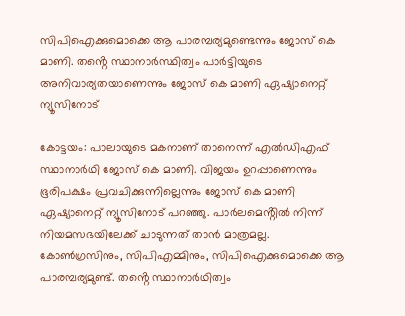സിപിഐക്കുമൊക്കെ ആ പാരമ്പര്യമുണ്ടെന്നും ജോസ് കെ മാണി. തൻ്റെ സ്ഥാനാർസ്ഥിത്വം പാർട്ടിയുടെ അനിവാര്യതയാണെന്നും ജോസ് കെ മാണി ഏഷ്യാനെറ്റ് ന്യൂസിനോട്

കോട്ടയം: പാലായുടെ മകനാണ് താനെന്ന് എൽഡിഎഫ് സ്ഥാനാർഥി ജോസ് കെ മാണി. വിജയം ഉറപ്പാണെന്നും ഭൂരിപക്ഷം പ്രവചിക്കുന്നില്ലെന്നും ജോസ് കെ മാണി ഏഷ്യാനെറ്റ് ന്യൂസിനോട് പറഞ്ഞു. പാർലമെൻ്റിൽ നിന്ന് നിയമസഭയിലേക്ക് ചാടുന്നത് താൻ മാത്രമല്ല. കോൺഗ്രസിനും, സിപിഎമ്മിനും, സിപിഐക്കുമൊക്കെ ആ പാരമ്പര്യമുണ്ട്. തൻ്റെ സ്ഥാനാർഥിത്വം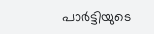പാർട്ടിയുടെ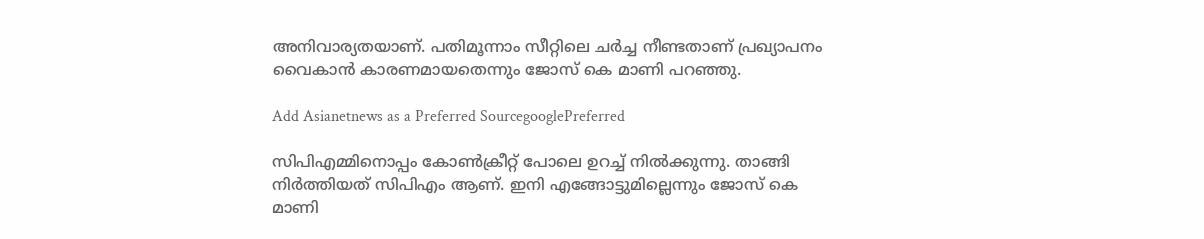അനിവാര്യതയാണ്. പതിമൂന്നാം സീറ്റിലെ ചർച്ച നീണ്ടതാണ് പ്രഖ്യാപനം വൈകാൻ കാരണമായതെന്നും ജോസ് കെ മാണി പറഞ്ഞു.

Add Asianetnews as a Preferred SourcegooglePreferred

സിപിഎമ്മിനൊപ്പം കോൺക്രീറ്റ് പോലെ ഉറച്ച് നിൽക്കുന്നു. താങ്ങി നിർത്തിയത് സിപിഎം ആണ്. ഇനി എങ്ങോട്ടുമില്ലെന്നും ജോസ് കെ മാണി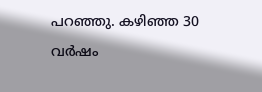പറഞ്ഞു. കഴിഞ്ഞ 30 വർഷം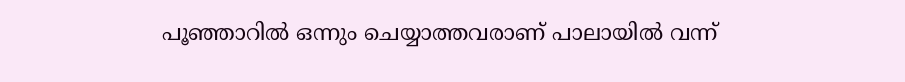പൂഞ്ഞാറിൽ ഒന്നും ചെയ്യാത്തവരാണ് പാലായിൽ വന്ന്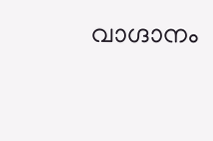വാഗ്ദാനം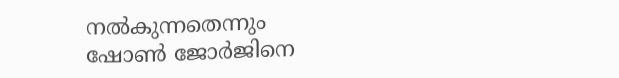നൽകുന്നതെന്നും ഷോൺ ജോർജിനെ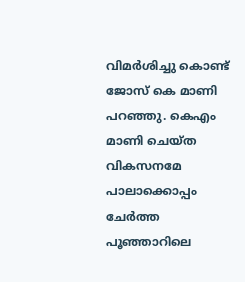വിമർശിച്ചു കൊണ്ട് ജോസ് കെ മാണി പറഞ്ഞു. കെഎം മാണി ചെയ്ത വികസനമേ പാലാക്കൊപ്പം ചേർത്ത പൂഞ്ഞാറിലെ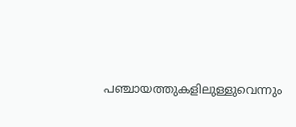പഞ്ചായത്തുകളിലുള്ളുവെന്നും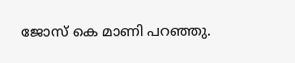ജോസ് കെ മാണി പറഞ്ഞു.